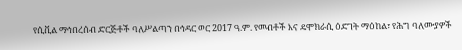የሲቪል ማኅበረሰብ ድርጅቶች ባለሥልጣን በኅዳር ወር 2017 ዓ.ም. የመብቶች እና ዴሞክራሲ ዕድገት ማዕከል፣ የሕግ ባለሙያዎች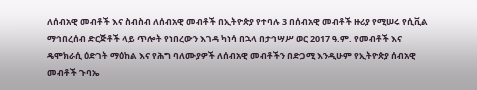ለሰብአዊ መብቶች እና ስብስብ ለሰብአዊ መብቶች በኢትዮጵያ የተባሉ 3 በሰብአዊ መብቶች ዙሪያ የሚሠሩ የሲቪል ማኅበረሰብ ድርጅቶች ላይ ጥሎት የነበረውን እገዳ ካነሳ በኋላ በታኅሣሥ ወር 2017 ዓ.ም. የመብቶች እና ዴሞክራሲ ዕድገት ማዕከል እና የሕግ ባለሙያዎች ለሰብአዊ መብቶችን በድጋሚ እንዲሁም የኢትዮጵያ ሰብአዊ መብቶች ጉባኤ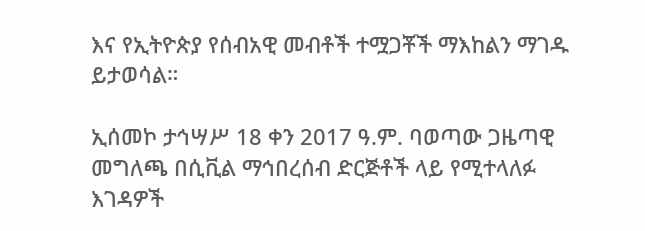እና የኢትዮጵያ የሰብአዊ መብቶች ተሟጋቾች ማእከልን ማገዱ ይታወሳል።

ኢሰመኮ ታኅሣሥ 18 ቀን 2017 ዓ.ም. ባወጣው ጋዜጣዊ መግለጫ በሲቪል ማኅበረሰብ ድርጅቶች ላይ የሚተላለፉ እገዳዎች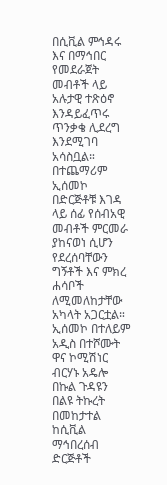በሲቪል ምኅዳሩ እና በማኅበር የመደራጀት መብቶች ላይ አሉታዊ ተጽዕኖ እንዳይፈጥሩ ጥንቃቄ ሊደረግ እንደሚገባ አሳስቧል። በተጨማሪም ኢሰመኮ በድርጅቶቹ እገዳ ላይ ሰፊ የሰብአዊ መብቶች ምርመራ ያከናወነ ሲሆን የደረሰባቸውን ግኝቶች እና ምክረ ሐሳቦች ለሚመለከታቸው አካላት አጋርቷል። ኢሰመኮ በተለይም አዲስ በተሾሙት ዋና ኮሚሽነር ብርሃኑ አዴሎ በኩል ጉዳዩን በልዩ ትኩረት በመከታተል ከሲቪል ማኅበረሰብ ድርጅቶች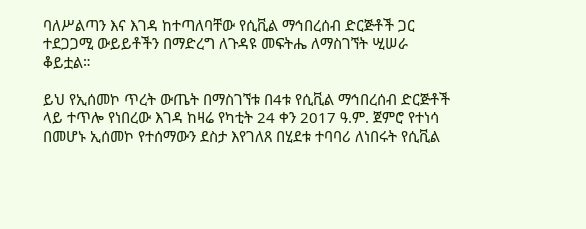ባለሥልጣን እና እገዳ ከተጣለባቸው የሲቪል ማኅበረሰብ ድርጅቶች ጋር ተደጋጋሚ ውይይቶችን በማድረግ ለጉዳዩ መፍትሔ ለማስገኘት ሢሠራ ቆይቷል።

ይህ የኢሰመኮ ጥረት ውጤት በማስገኘቱ በ4ቱ የሲቪል ማኅበረሰብ ድርጅቶች ላይ ተጥሎ የነበረው እገዳ ከዛሬ የካቲት 24 ቀን 2017 ዓ.ም. ጀምሮ የተነሳ በመሆኑ ኢሰመኮ የተሰማውን ደስታ እየገለጸ በሂደቱ ተባባሪ ለነበሩት የሲቪል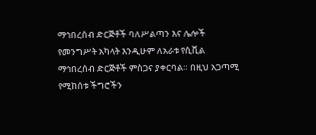ማኅበረሰብ ድርጅቶች ባለሥልጣን እና ሌሎች የመንግሥት አካላት እንዲሁም ለአራቱ የሲቪል ማኅበረሰብ ድርጅቶች ምስጋና ያቀርባል። በዚህ አጋጣሚ የሚከሰቱ ችግሮችን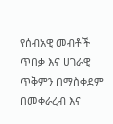የሰብአዊ መብቶች ጥበቃ እና ሀገራዊ ጥቅምን በማስቀደም በመቀራረብ እና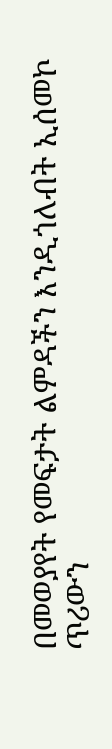በመወያየት የመፍታት ልምዳችን እንዲጎለብት ኢሰመኮ ጥሪውን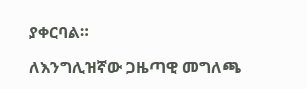ያቀርባል።

ለእንግሊዝኛው ጋዜጣዊ መግለጫ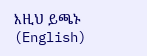እዚህ ይጫኑ (English)